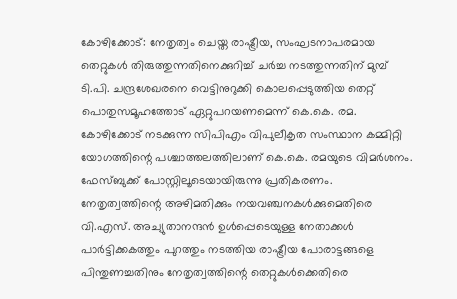കോഴിക്കോട്: നേതൃത്വം ചെയ്ത രാഷ്ട്രീയ, സംഘടനാപരമായ തെറ്റുകൾ തിരുത്തുന്നതിനെക്കുറിച്ച് ചർച്ച നടത്തുന്നതിന് മുമ്പ് ടി.പി. ചന്ദ്രശേഖരനെ വെട്ടിനുറുക്കി കൊലപ്പെടുത്തിയ തെറ്റ് പൊതുസമൂഹത്തോട് ഏറ്റുപറയണമെന്ന് കെ.കെ. രമ. കോഴിക്കോട് നടക്കുന്ന സിപിഎം വിപുലീകൃത സംസ്ഥാന കമ്മിറ്റി യോഗത്തിന്റെ പശ്ചാത്തലത്തിലാണ് കെ.കെ. രമയുടെ വിമർശനം. ഫേസ്ബുക്ക് പോസ്റ്റിലൂടെയായിരുന്നു പ്രതികരണം. നേതൃത്വത്തിന്റെ അഴിമതിക്കും നയവഞ്ചനകൾക്കുമെതിരെ വി.എസ്. അച്യുതാനന്ദൻ ഉൾപ്പെടെയുള്ള നേതാക്കൾ പാർട്ടിക്കകത്തും പുറത്തും നടത്തിയ രാഷ്ട്രീയ പോരാട്ടങ്ങളെ പിന്തുണച്ചതിനും നേതൃത്വത്തിന്റെ തെറ്റുകൾക്കെതിരെ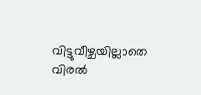വിട്ടുവീഴ്ചയില്ലാതെ വിരൽ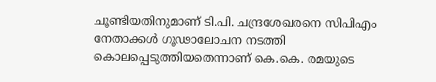ചൂണ്ടിയതിനുമാണ് ടി.പി. ചന്ദ്രശേഖരനെ സിപിഎം നേതാക്കൾ ഗൂഢാലോചന നടത്തി കൊലപ്പെടുത്തിയതെന്നാണ് കെ.കെ. രമയുടെ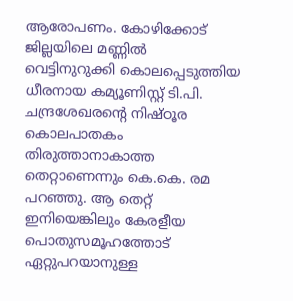ആരോപണം. കോഴിക്കോട് ജില്ലയിലെ മണ്ണിൽ വെട്ടിനുറുക്കി കൊലപ്പെടുത്തിയ ധീരനായ കമ്യൂണിസ്റ്റ് ടി.പി. ചന്ദ്രശേഖരന്റെ നിഷ്ഠൂര കൊലപാതകം തിരുത്താനാകാത്ത തെറ്റാണെന്നും കെ.കെ. രമ പറഞ്ഞു. ആ തെറ്റ് ഇനിയെങ്കിലും കേരളീയ പൊതുസമൂഹത്തോട് ഏറ്റുപറയാനുള്ള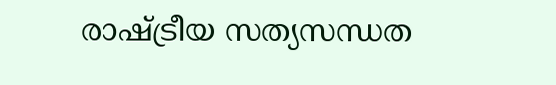രാഷ്ട്രീയ സത്യസന്ധത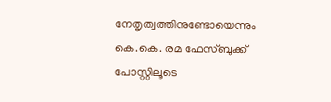നേതൃത്വത്തിനുണ്ടോയെന്നും കെ.കെ. രമ ഫേസ്ബുക്ക് പോസ്റ്റിലൂടെ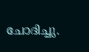ചോദിച്ചു.